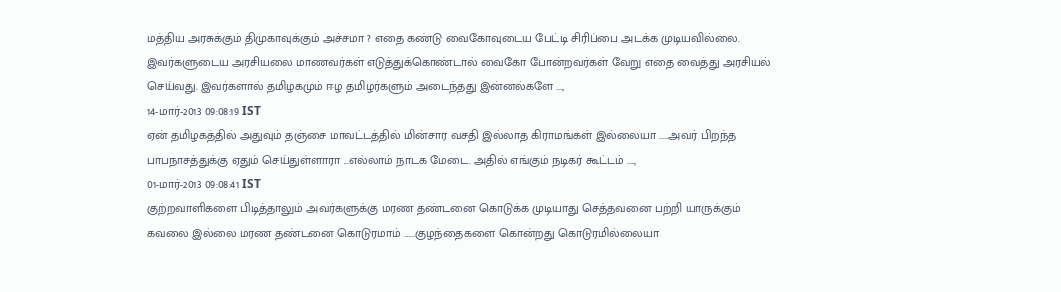மத்திய அரசுக்கும் திமுகாவுக்கும் அச்சமா ? எதை கண்டு வைகோவுடைய பேட்டி சிரிப்பை அடக்க முடியவில்லை. இவர்களுடைய அரசியலை மாணவர்கள் எடுத்துக்கொண்டால் வைகோ போன்றவர்கள் வேறு எதை வைத்து அரசியல் செய்வது. இவர்களால் தமிழகமும் ஈழ தமிழர்களும் அடைந்தது இன்னல்களே ...,
14-மார்-2013 09:08:19 IST
ஏன் தமிழகத்தில் அதுவும் தஞ்சை மாவட்டத்தில் மின்சார வசதி இல்லாத கிராமங்கள் இல்லையா .....அவர் பிறந்த பாபநாசத்துக்கு ஏதும் செய்துள்ளாரா ...எல்லாம் நாடக மேடை. அதில் எங்கும் நடிகர் கூட்டம் ....,
01-மார்-2013 09:08:41 IST
குற்றவாளிகளை பிடித்தாலும் அவர்களுக்கு மரண தண்டனை கொடுக்க முடியாது செத்தவனை பற்றி யாருக்கும் கவலை இல்லை மரண தண்டனை கொடுரமாம் ......குழந்தைகளை கொன்றது கொடுரமில்லையா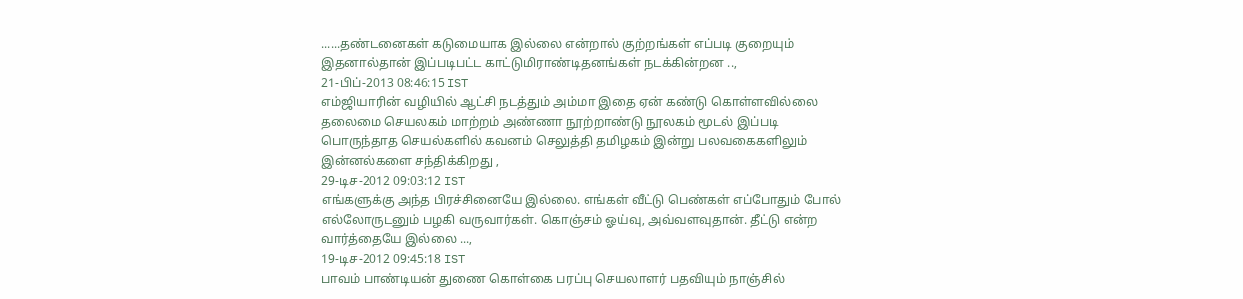......தண்டனைகள் கடுமையாக இல்லை என்றால் குற்றங்கள் எப்படி குறையும் இதனால்தான் இப்படிபட்ட காட்டுமிராண்டிதனங்கள் நடக்கின்றன ..,
21-பிப்-2013 08:46:15 IST
எம்ஜியாரின் வழியில் ஆட்சி நடத்தும் அம்மா இதை ஏன் கண்டு கொள்ளவில்லை தலைமை செயலகம் மாற்றம் அண்ணா நூற்றாண்டு நூலகம் மூடல் இப்படி பொருந்தாத செயல்களில் கவனம் செலுத்தி தமிழகம் இன்று பலவகைகளிலும் இன்னல்களை சந்திக்கிறது ,
29-டிச-2012 09:03:12 IST
எங்களுக்கு அந்த பிரச்சினையே இல்லை. எங்கள் வீட்டு பெண்கள் எப்போதும் போல் எல்லோருடனும் பழகி வருவார்கள். கொஞ்சம் ஓய்வு, அவ்வளவுதான். தீட்டு என்ற வார்த்தையே இல்லை ...,
19-டிச-2012 09:45:18 IST
பாவம் பாண்டியன் துணை கொள்கை பரப்பு செயலாளர் பதவியும் நாஞ்சில்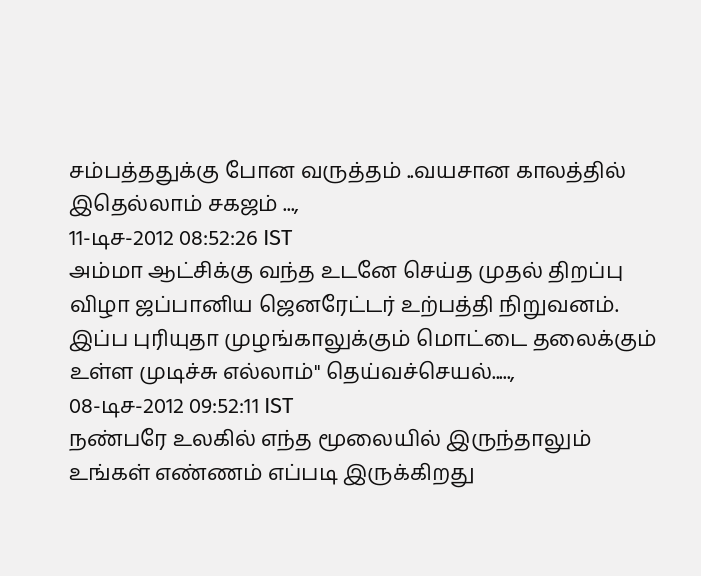சம்பத்ததுக்கு போன வருத்தம் ..வயசான காலத்தில் இதெல்லாம் சகஜம் ...,
11-டிச-2012 08:52:26 IST
அம்மா ஆட்சிக்கு வந்த உடனே செய்த முதல் திறப்பு விழா ஜப்பானிய ஜெனரேட்டர் உற்பத்தி நிறுவனம். இப்ப புரியுதா முழங்காலுக்கும் மொட்டை தலைக்கும் உள்ள முடிச்சு எல்லாம்" தெய்வச்செயல்.....,
08-டிச-2012 09:52:11 IST
நண்பரே உலகில் எந்த மூலையில் இருந்தாலும் உங்கள் எண்ணம் எப்படி இருக்கிறது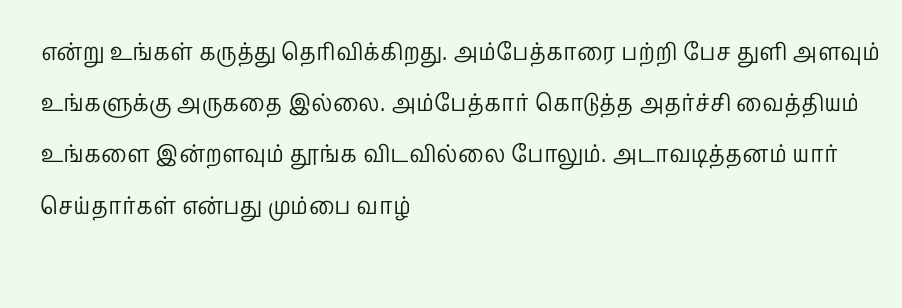என்று உங்கள் கருத்து தெரிவிக்கிறது. அம்பேத்காரை பற்றி பேச துளி அளவும் உங்களுக்கு அருகதை இல்லை. அம்பேத்கார் கொடுத்த அதர்ச்சி வைத்தியம் உங்களை இன்றளவும் தூங்க விடவில்லை போலும். அடாவடித்தனம் யார் செய்தார்கள் என்பது மும்பை வாழ்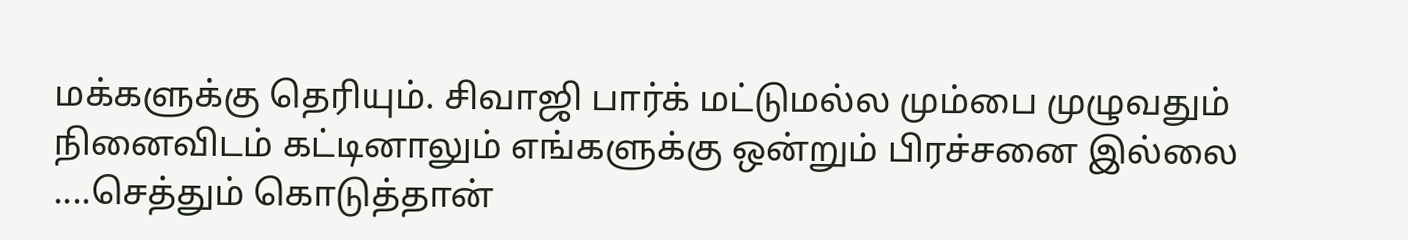மக்களுக்கு தெரியும். சிவாஜி பார்க் மட்டுமல்ல மும்பை முழுவதும் நினைவிடம் கட்டினாலும் எங்களுக்கு ஒன்றும் பிரச்சனை இல்லை ....செத்தும் கொடுத்தான்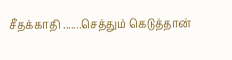சீதக்காதி .......செத்தும் கெடுத்தான்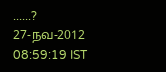......?
27-நவ-2012 08:59:19 IST